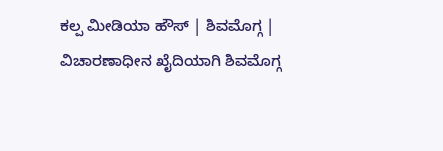ಕಲ್ಪ ಮೀಡಿಯಾ ಹೌಸ್ | ಶಿವಮೊಗ್ಗ |
ವಿಚಾರಣಾಧೀನ ಖೈದಿಯಾಗಿ ಶಿವಮೊಗ್ಗ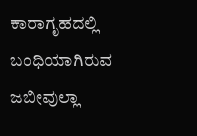ಕಾರಾಗೃಹದಲ್ಲಿ ಬಂಧಿಯಾಗಿರುವ ಜಬೀವುಲ್ಲಾ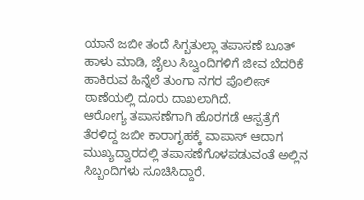ಯಾನೆ ಜಬೀ ತಂದೆ ಸಿಗ್ಬತುಲ್ಲಾ ತಪಾಸಣೆ ಬೂತ್ ಹಾಳು ಮಾಡಿ, ಜೈಲು ಸಿಬ್ವಂದಿಗಳಿಗೆ ಜೀವ ಬೆದರಿಕೆ ಹಾಕಿರುವ ಹಿನ್ನೆಲೆ ತುಂಗಾ ನಗರ ಪೊಲೀಸ್ ಠಾಣೆಯಲ್ಲಿ ದೂರು ದಾಖಲಾಗಿದೆ.
ಆರೋಗ್ಯ ತಪಾಸಣೆಗಾಗಿ ಹೊರಗಡೆ ಆಸ್ಪತ್ರೆಗೆ ತೆರಳಿದ್ದ ಜಬೀ ಕಾರಾಗೃಹಕ್ಕೆ ವಾಪಾಸ್ ಆದಾಗ ಮುಖ್ಯದ್ವಾರದಲ್ಲಿ ತಪಾಸಣೆಗೊಳಪಡುವಂತೆ ಅಲ್ಲಿನ ಸಿಬ್ಬಂದಿಗಳು ಸೂಚಿಸಿದ್ದಾರೆ.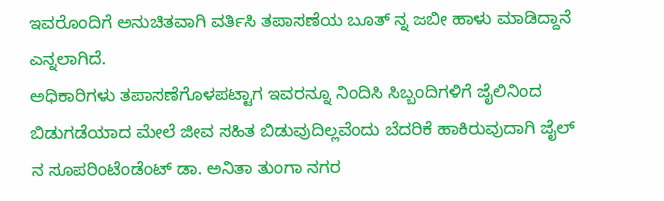ಇವರೊಂದಿಗೆ ಅನುಚಿತವಾಗಿ ವರ್ತಿಸಿ ತಪಾಸಣೆಯ ಬೂತ್ ನ್ನ ಜಬೀ ಹಾಳು ಮಾಡಿದ್ದಾನೆ ಎನ್ನಲಾಗಿದೆ.
ಅಧಿಕಾರಿಗಳು ತಪಾಸಣೆಗೊಳಪಟ್ಟಾಗ ಇವರನ್ನೂ ನಿಂದಿಸಿ ಸಿಬ್ಬಂದಿಗಳಿಗೆ ಜೈಲಿನಿಂದ ಬಿಡುಗಡೆಯಾದ ಮೇಲೆ ಜೀವ ಸಹಿತ ಬಿಡುವುದಿಲ್ಲವೆಂದು ಬೆದರಿಕೆ ಹಾಕಿರುವುದಾಗಿ ಜೈಲ್ ನ ಸೂಪರಿಂಟೆಂಡೆಂಟ್ ಡಾ. ಅನಿತಾ ತುಂಗಾ ನಗರ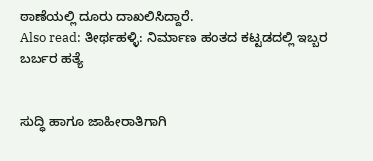ಠಾಣೆಯಲ್ಲಿ ದೂರು ದಾಖಲಿಸಿದ್ದಾರೆ.
Also read: ತೀರ್ಥಹಳ್ಳಿ: ನಿರ್ಮಾಣ ಹಂತದ ಕಟ್ಟಡದಲ್ಲಿ ಇಬ್ಬರ ಬರ್ಬರ ಹತ್ಯೆ


ಸುದ್ಧಿ ಹಾಗೂ ಜಾಹೀರಾತಿಗಾಗಿ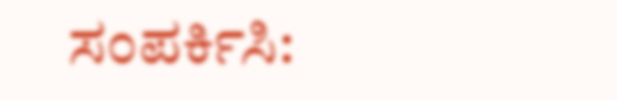ಸಂಪರ್ಕಿಸಿ: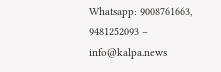Whatsapp: 9008761663, 9481252093 – info@kalpa.news